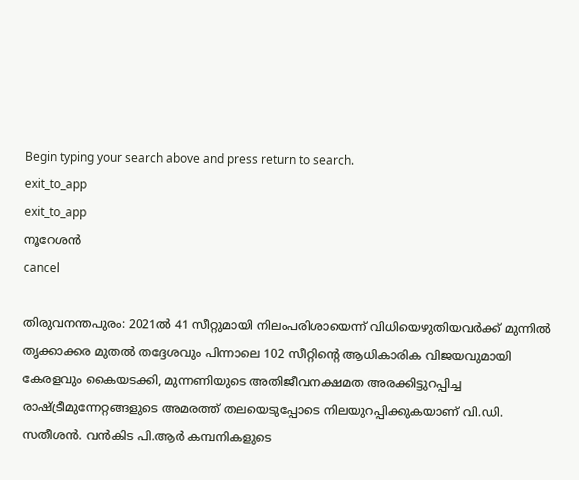Begin typing your search above and press return to search.
exit_to_app
exit_to_app
നൂറേശൻ
cancel

തിരുവനന്തപുരം: 2021ൽ 41 സീറ്റുമായി നിലംപരിശായെന്ന് വിധിയെഴുതിയവർക്ക് മുന്നിൽ തൃക്കാക്കര മുതൽ തദ്ദേശവും പിന്നാലെ 102 സീറ്റിന്‍റെ ആധികാരിക വിജയവുമായി കേരളവും കൈയടക്കി, മുന്നണിയുടെ അതിജീവനക്ഷമത അരക്കിട്ടുറപ്പിച്ച രാഷ്ട്രീമുന്നേറ്റങ്ങളുടെ അമരത്ത് തലയെടുപ്പോടെ നിലയുറപ്പിക്കുകയാണ് വി.ഡി. സതീശൻ. വൻകിട പി.ആർ കമ്പനികളുടെ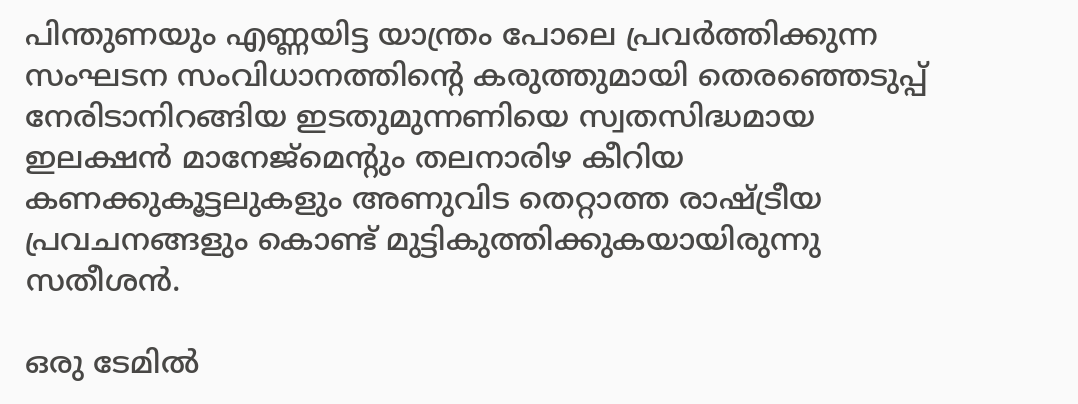പിന്തുണയും എണ്ണയിട്ട യാന്ത്രം പോലെ പ്രവർത്തിക്കുന്ന സംഘടന സംവിധാനത്തിന്‍റെ കരുത്തുമായി തെരഞ്ഞെടുപ്പ് നേരിടാനിറങ്ങിയ ഇടതുമുന്നണിയെ സ്വതസിദ്ധമായ ഇലക്ഷൻ മാനേജ്മെന്‍റും തലനാരിഴ കീറിയ കണക്കുകൂട്ടലുകളും അണുവിട തെറ്റാത്ത രാഷ്ട്രീയ പ്രവചനങ്ങളും കൊണ്ട് മുട്ടികുത്തിക്കുകയായിരുന്നു സതീശൻ.

ഒരു ടേമിൽ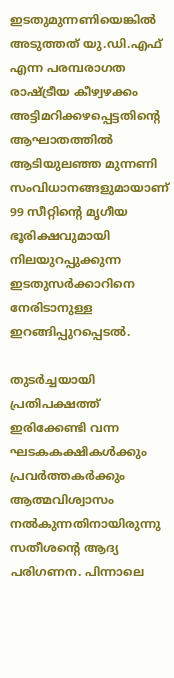ഇടതുമുന്നണിയെങ്കിൽ അടുത്തത് യു.ഡി.എഫ് എന്ന പരമ്പരാഗത രാഷ്ട്രീയ കീഴ്വഴക്കം അട്ടിമറിക്കഴപ്പെട്ടതിന്‍റെ ആഘാതത്തിൽ ആടിയുലഞ്ഞ മുന്നണി സംവിധാനങ്ങളുമായാണ് 99 സീറ്റിന്‍റെ മൃഗീയ ഭൂരിക്ഷവുമായി നിലയുറപ്പുക്കുന്ന ഇടതുസർക്കാറിനെ നേരിടാനുള്ള ഇറങ്ങിപ്പുറപ്പെടൽ.

തുടര്‍ച്ചയായി പ്രതിപക്ഷത്ത് ഇരിക്കേണ്ടി വന്ന ഘടകകക്ഷികള്‍ക്കും പ്രവര്‍ത്തകര്‍ക്കും ആത്മവിശ്വാസം നല്‍കുന്നതിനായിരുന്നു സതീശന്‍റെ ആദ്യ പരിഗണന. പിന്നാലെ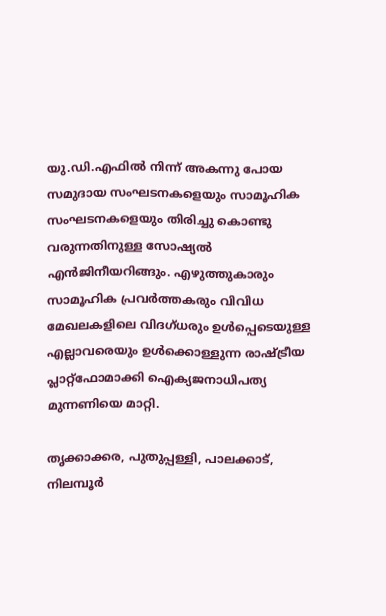യു.ഡി.എഫില്‍ നിന്ന് അകന്നു പോയ സമുദായ സംഘടനകളെയും സാമൂഹിക സംഘടനകളെയും തിരിച്ചു കൊണ്ടു വരുന്നതിനുള്ള സോഷ്യല്‍ എന്‍ജിനീയറിങ്ങും. എഴുത്തുകാരും സാമൂഹിക പ്രവര്‍ത്തകരും വിവിധ മേഖലകളിലെ വിദഗ്ധരും ഉള്‍പ്പെടെയുള്ള എല്ലാവരെയും ഉള്‍ക്കൊള്ളുന്ന രാഷ്ട്രീയ പ്ലാറ്റ്ഫോമാക്കി ഐക്യജനാധിപത്യ മുന്നണിയെ മാറ്റി.

തൃക്കാക്കര, പുതുപ്പള്ളി, പാലക്കാട്, നിലമ്പൂര്‍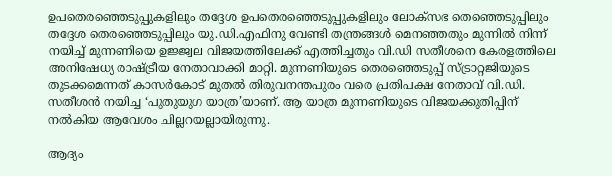ഉപതെരഞ്ഞെടുപ്പുകളിലും തദ്ദേശ ഉപതെരഞ്ഞെടുപ്പുകളിലും ലോക്സഭ തെഞ്ഞെടുപ്പിലും തദ്ദേശ തെരഞ്ഞെടുപ്പിലും യു.ഡി.എഫിനു വേണ്ടി തന്ത്രങ്ങള്‍ മെനഞ്ഞതും മുന്നില്‍ നിന്ന് നയിച്ച് മുന്നണിയെ ഉജ്ജ്വല വിജയത്തിലേക്ക് എത്തിച്ചതും വി.ഡി സതീശനെ കേരളത്തിലെ അനിഷേധ്യ രാഷ്ട്രീയ നേതാവാക്കി മാറ്റി. മുന്നണിയുടെ തെരഞ്ഞെടുപ്പ് സ്ട്രാറ്റജിയുടെ തുടക്കമെന്നത് കാസർകോട് മുതൽ തിരുവനന്തപുരം വരെ പ്രതിപക്ഷ നേതാവ് വി.ഡി. സതീശൻ നയിച്ച ‘പുതുയുഗ യാത്ര’യാണ്. ആ യാത്ര മുന്നണിയുടെ വിജയക്കുതിപ്പിന് നൽകിയ ആവേശം ചില്ലറയല്ലായിരുന്നു.

ആദ്യം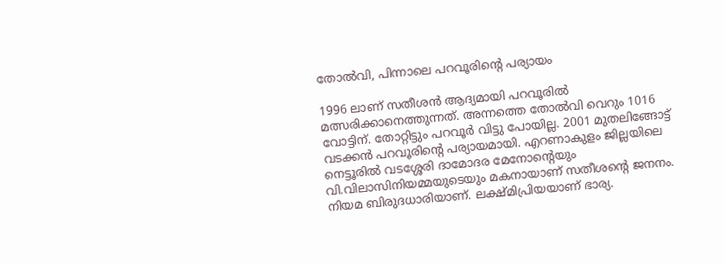തോൽവി, പിന്നാലെ പറവൂരിന്‍റെ പര്യായം

1996 ലാണ് സതീശൻ ആദ്യമായി പറവൂരിൽ മത്സരിക്കാനെത്തുന്നത്. അന്നത്തെ തോൽവി വെറും 1016 വോട്ടിന്. തോറ്റിട്ടും പറവൂർ വിട്ടു പോയില്ല. 2001 മുതലിങ്ങോട്ട് വടക്കന്‍ പറവൂരിന്റെ പര്യായമായി. എറണാകുളം ജില്ലയിലെ നെട്ടൂരില്‍ വടശ്ശേരി ദാമോദര മേനോന്റെയും വി.വിലാസിനിയമ്മയുടെയും മകനായാണ് സതീശന്‍റെ ജനനം. നിയമ ബിരുദധാരിയാണ്. ലക്ഷ്മിപ്രിയയാണ് ഭാര്യ.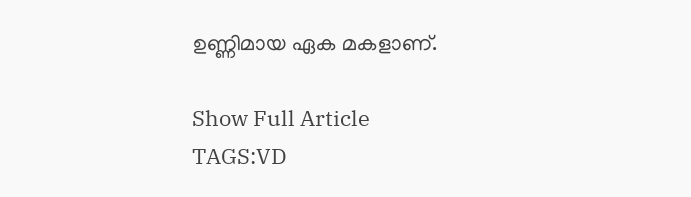ഉണ്ണിമായ ഏക മകളാണ്.

Show Full Article
TAGS:VD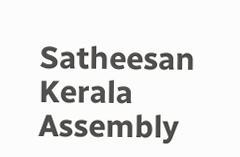Satheesan Kerala Assembly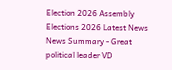Election 2026 Assembly Elections 2026 Latest News
News Summary - Great political leader VD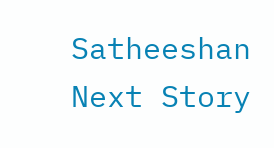Satheeshan
Next Story